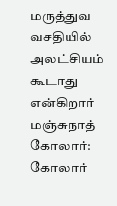மருத்துவ வசதியில் அலட்சியம் கூடாது என்கிறார் மஞ்சுநாத்
கோலார்: கோலார்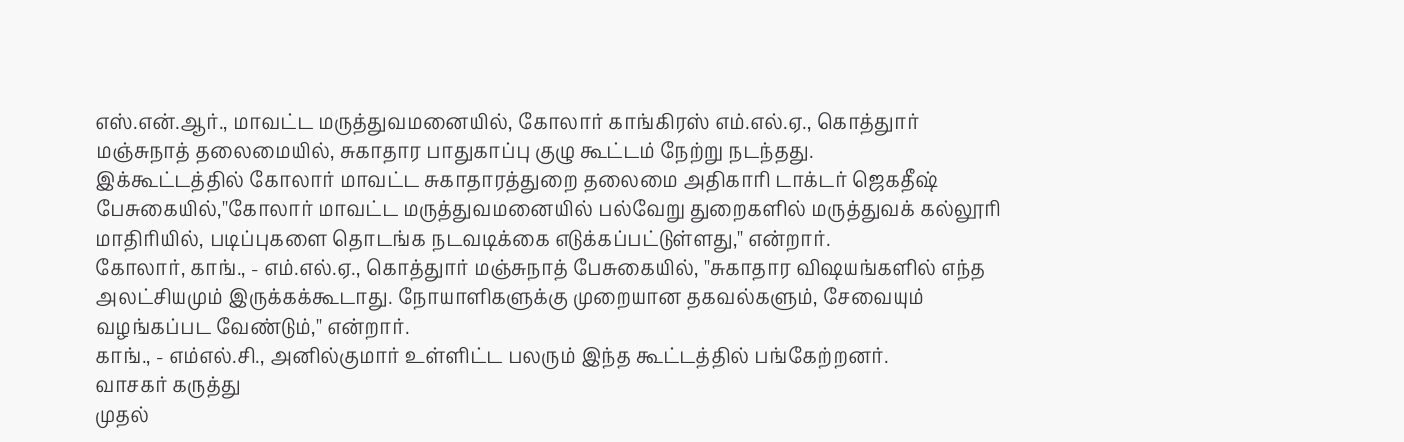எஸ்.என்.ஆர்., மாவட்ட மருத்துவமனையில், கோலார் காங்கிரஸ் எம்.எல்.ஏ., கொத்துார் மஞ்சுநாத் தலைமையில், சுகாதார பாதுகாப்பு குழு கூட்டம் நேற்று நடந்தது.
இக்கூட்டத்தில் கோலார் மாவட்ட சுகாதாரத்துறை தலைமை அதிகாரி டாக்டர் ஜெகதீஷ் பேசுகையில்,''கோலார் மாவட்ட மருத்துவமனையில் பல்வேறு துறைகளில் மருத்துவக் கல்லூரி மாதிரியில், படிப்புகளை தொடங்க நடவடிக்கை எடுக்கப்பட்டுள்ளது,'' என்றார்.
கோலார், காங்., - எம்.எல்.ஏ., கொத்துார் மஞ்சுநாத் பேசுகையில், ''சுகாதார விஷயங்களில் எந்த அலட்சியமும் இருக்கக்கூடாது. நோயாளிகளுக்கு முறையான தகவல்களும், சேவையும் வழங்கப்பட வேண்டும்,'' என்றார்.
காங்., - எம்எல்.சி., அனில்குமார் உள்ளிட்ட பலரும் இந்த கூட்டத்தில் பங்கேற்றனர்.
வாசகர் கருத்து
முதல்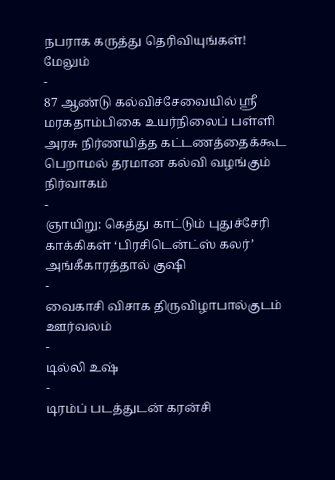நபராக கருத்து தெரிவியுங்கள்!
மேலும்
-
87 ஆண்டு கல்விச்சேவையில் ஸ்ரீ மரகதாம்பிகை உயர்நிலைப் பள்ளி அரசு நிர்ணயித்த கட்டணத்தைக்கூட பெறாமல் தரமான கல்வி வழங்கும் நிர்வாகம்
-
ஞாயிறு: கெத்து காட்டும் புதுச்சேரி காக்கிகள் ‘பிரசிடென்ட்ஸ் கலர்’ அங்கீகாரத்தால் குஷி
-
வைகாசி விசாக திருவிழாபால்குடம் ஊர்வலம்
-
டில்லி உஷ்
-
டிரம்ப் படத்துடன் கரன்சி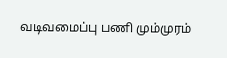வடிவமைப்பு பணி மும்முரம்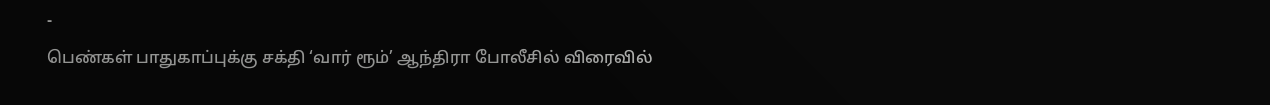-
பெண்கள் பாதுகாப்புக்கு சக்தி ‘வார் ரூம்’ ஆந்திரா போலீசில் விரைவில்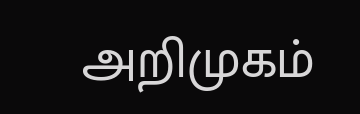அறிமுகம்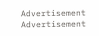Advertisement
Advertisement